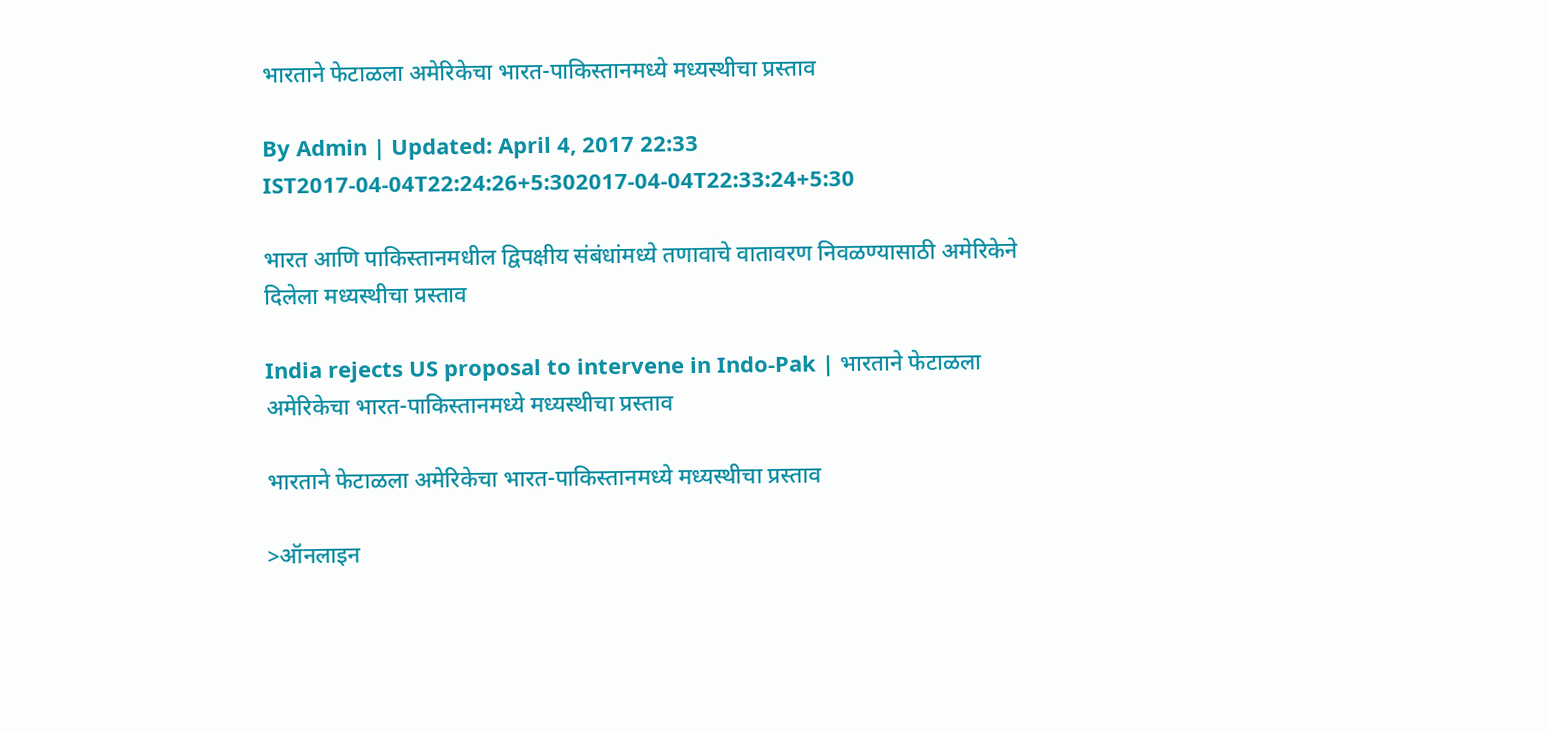भारताने फेटाळला अमेरिकेचा भारत-पाकिस्तानमध्ये मध्यस्थीचा प्रस्ताव

By Admin | Updated: April 4, 2017 22:33 IST2017-04-04T22:24:26+5:302017-04-04T22:33:24+5:30

भारत आणि पाकिस्तानमधील द्विपक्षीय संबंधांमध्ये तणावाचे वातावरण निवळण्यासाठी अमेरिकेने दिलेला मध्यस्थीचा प्रस्ताव

India rejects US proposal to intervene in Indo-Pak | भारताने फेटाळला अमेरिकेचा भारत-पाकिस्तानमध्ये मध्यस्थीचा प्रस्ताव

भारताने फेटाळला अमेरिकेचा भारत-पाकिस्तानमध्ये मध्यस्थीचा प्रस्ताव

>ऑनलाइन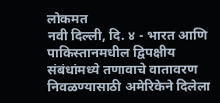लोकमत
नवी दिल्ली, दि. ४ - भारत आणि पाकिस्तानमधील द्विपक्षीय संबंधांमध्ये तणावाचे वातावरण निवळण्यासाठी अमेरिकेने दिलेला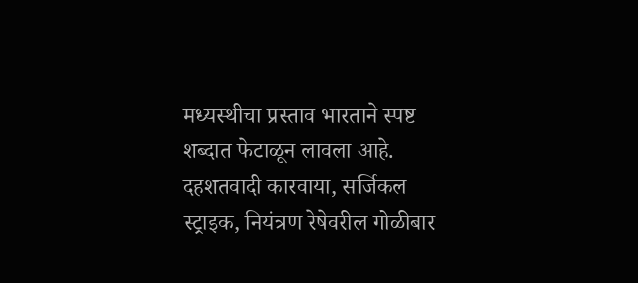मध्यस्थीचा प्रस्ताव भारताने स्पष्ट शब्दात फेटाळून लावला आहे. दहशतवादी कारवाया, सर्जिकल स्ट्राइक, नियंत्रण रेषेवरील गोळीबार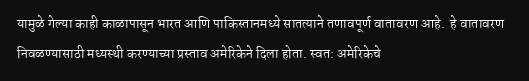यामुळे गेल्या काही काळापासून भारत आणि पाकिस्तानमध्ये सातत्याने तणावपूर्ण वातावरण आहे.  हे वातावरण निवळण्यासाठी मध्यस्थी करण्याच्या प्रस्ताव अमेरिकेने दिला होता. स्वत: अमेरिकेचे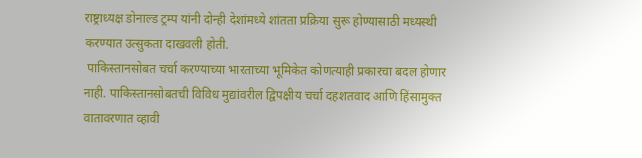राष्ट्राध्यक्ष डोनाल्ड ट्रम्प यांनी दोन्ही देशांमध्ये शांतता प्रक्रिया सुरू होण्यासाठी मध्यस्थी करण्यात उत्सुकता दाखवली होती.
 पाकिस्तानसोबत चर्चा करण्याच्या भारताच्या भूमिकेत कोणत्याही प्रकारचा बदल होणार नाही. पाकिस्तानसोबतची विविध मुद्यांवरील द्विपक्षीय चर्चा दहशतवाद आणि हिंसामुक्त वातावरणात व्हावी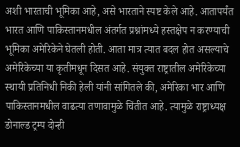अशी भारताची भूमिका आहे, असे भारताने स्पष्ट केले आहे. आतापर्यंत भारत आणि पाकिस्तानमधील अंतर्गत प्रश्नांमध्ये हस्तक्षेप न करण्याची भूमिका अमेरिकेने घेतली होती. आता मात्र त्यात बदल होत असल्याचे अमेरिकेच्या या कृतीमधून दिसत आहे. संयुक्त राष्ट्रातील अमेरिकेच्या स्थायी प्रतिनिधी निकी हेली यांनी सांगितले की, अमेरिका भार आणि पाकिस्तानमधील वाढत्या तणावामुळे चिंतीत आहे. त्यामुळे राष्ट्राध्यक्ष  डोनाल्ड ट्रम्प दोन्ही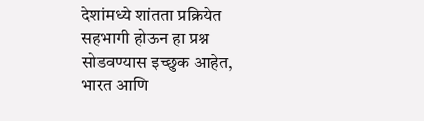देशांमध्ये शांतता प्रक्रियेत सहभागी होऊन हा प्रश्न सोडवण्यास इच्छुक आहेत,
भारत आणि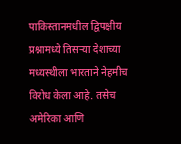पाकिस्तानमधील द्विपक्षीय प्रश्नामध्ये तिसऱ्या देशाच्या मध्यस्थीला भारताने नेहमीच विरोध केला आहे. तसेच अमेरिका आणि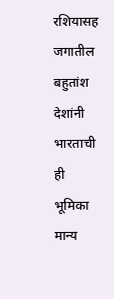रशियासह जगातील बहुतांश देशांनी भारताची ही भूमिका मान्य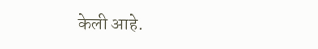केली आहे.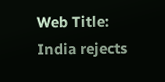Web Title: India rejects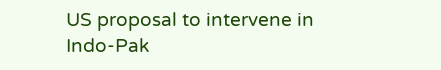US proposal to intervene in Indo-Pak